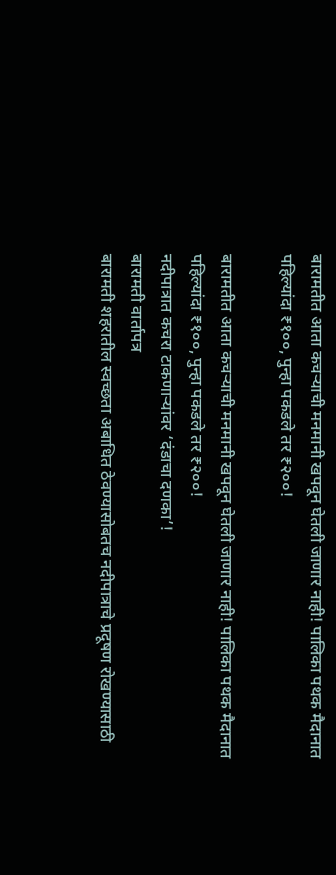बारामतीत आता कचऱ्याची मनमानी खपवून घेतली जाणार नाही! पालिका पथक मैदानात
पहिल्यांदा ₹१००, पुन्हा पकडले तर ₹२००!

बारामतीत आता कचऱ्याची मनमानी खपवून घेतली जाणार नाही! पालिका पथक मैदानात
पहिल्यांदा ₹१००, पुन्हा पकडले तर ₹२००!
नदीपात्रात कचरा टाकणाऱ्यांवर ‘दंडाचा दणका’!
बारामती वार्तापत्र
बारामती शहरातील स्वच्छता अबाधित ठेवण्यासोबतच नदीपात्राचे प्रदूषण रोखण्यासाठी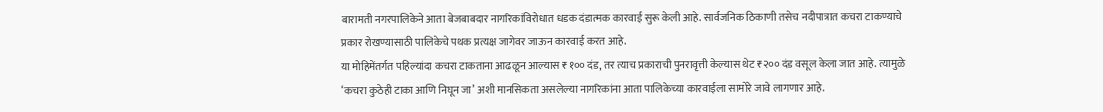बारामती नगरपालिकेने आता बेजबाबदार नागरिकांविरोधात धडक दंडात्मक कारवाई सुरू केली आहे. सार्वजनिक ठिकाणी तसेच नदीपात्रात कचरा टाकण्याचे प्रकार रोखण्यासाठी पालिकेचे पथक प्रत्यक्ष जागेवर जाऊन कारवाई करत आहे.
या मोहिमेंतर्गत पहिल्यांदा कचरा टाकताना आढळून आल्यास ₹१०० दंड, तर त्याच प्रकाराची पुनरावृत्ती केल्यास थेट ₹२०० दंड वसूल केला जात आहे. त्यामुळे ‘कचरा कुठेही टाका आणि निघून जा’ अशी मानसिकता असलेल्या नागरिकांना आता पालिकेच्या कारवाईला सामोरे जावे लागणार आहे.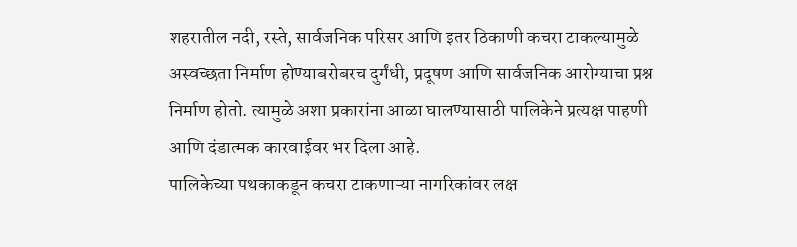शहरातील नदी, रस्ते, सार्वजनिक परिसर आणि इतर ठिकाणी कचरा टाकल्यामुळे अस्वच्छता निर्माण होण्याबरोबरच दुर्गंधी, प्रदूषण आणि सार्वजनिक आरोग्याचा प्रश्न निर्माण होतो. त्यामुळे अशा प्रकारांना आळा घालण्यासाठी पालिकेने प्रत्यक्ष पाहणी आणि दंडात्मक कारवाईवर भर दिला आहे.
पालिकेच्या पथकाकडून कचरा टाकणाऱ्या नागरिकांवर लक्ष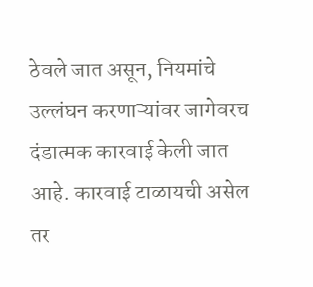ठेवले जात असून, नियमांचे उल्लंघन करणाऱ्यांवर जागेवरच दंडात्मक कारवाई केली जात आहे. कारवाई टाळायची असेल तर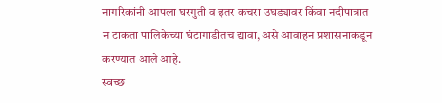नागरिकांनी आपला घरगुती व इतर कचरा उघड्यावर किंवा नदीपात्रात न टाकता पालिकेच्या घंटागाडीतच द्यावा, असे आवाहन प्रशासनाकडून करण्यात आले आहे.
स्वच्छ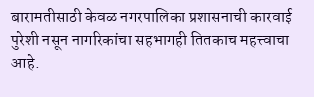बारामतीसाठी केवळ नगरपालिका प्रशासनाची कारवाई पुरेशी नसून नागरिकांचा सहभागही तितकाच महत्त्वाचा आहे.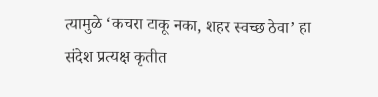त्यामुळे ‘कचरा टाकू नका, शहर स्वच्छ ठेवा’ हा संदेश प्रत्यक्ष कृतीत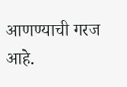आणण्याची गरज आहे.